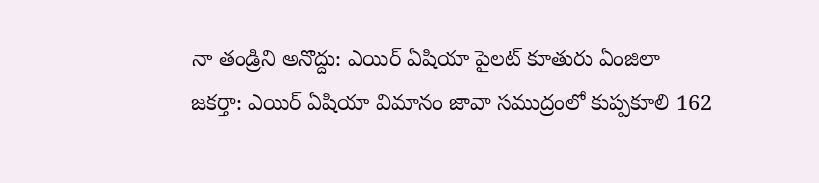నా తండ్రిని అనొద్దు: ఎయిర్ ఏషియా పైలట్ కూతురు ఏంజిలా
జకర్తా: ఎయిర్ ఏషియా విమానం జావా సముద్రంలో కుప్పకూలి 162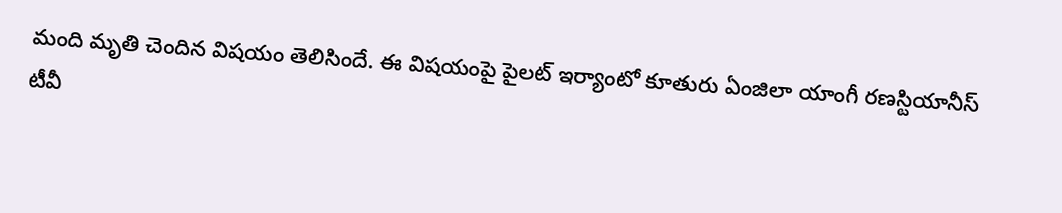మంది మృతి చెందిన విషయం తెలిసిందే. ఈ విషయంపై పైలట్ ఇర్యాంటో కూతురు ఏంజిలా యాంగీ రణస్టియానీస్ టీవీ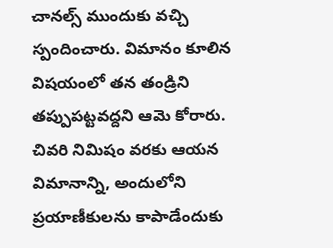చానల్స్ ముందుకు వచ్చి స్పందించారు. విమానం కూలిన విషయంలో తన తండ్రిని తప్పుపట్టవద్దని ఆమె కోరారు.
చివరి నిమిషం వరకు ఆయన విమానాన్ని, అందులోని ప్రయాణీకులను కాపాడేందుకు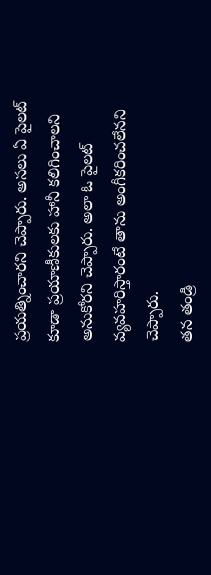ప్రయత్నించారని చెప్పారు. అసలు ఏ పైలట్ కూడా ప్రయాణీకులకు హానీ కలిగించాలని అనుకోరని చెప్పారు. అలా ఓ పైలట్ వ్యవహరిస్తారంటే తాను అంగీకరించలేనని చెప్పారు.
తన తండ్రి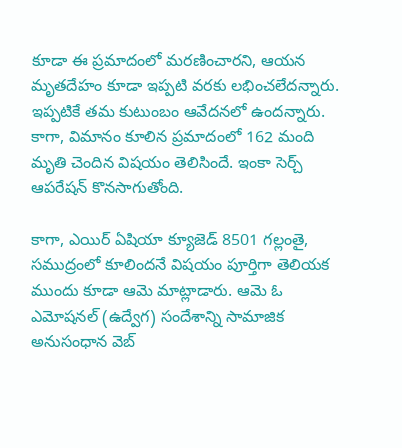కూడా ఈ ప్రమాదంలో మరణించారని, ఆయన మృతదేహం కూడా ఇప్పటి వరకు లభించలేదన్నారు. ఇప్పటికే తమ కుటుంబం ఆవేదనలో ఉందన్నారు. కాగా, విమానం కూలిన ప్రమాదంలో 162 మంది మృతి చెందిన విషయం తెలిసిందే. ఇంకా సెర్చ్ ఆపరేషన్ కొనసాగుతోంది.

కాగా, ఎయిర్ ఏషియా క్యూజెడ్ 8501 గల్లంతై, సముద్రంలో కూలిందనే విషయం పూర్తిగా తెలియక ముందు కూడా ఆమె మాట్లాడారు. ఆమె ఓ ఎమోషనల్ (ఉద్వేగ) సందేశాన్ని సామాజిక అనుసంధాన వెబ్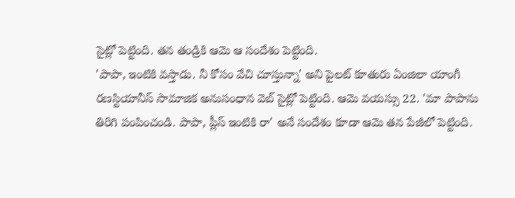సైట్లో పెట్టింది. తన తండ్రికి ఆమె ఆ సందేశం పెట్టింది.
'పాపా, ఇంటికి వస్తాడు. నీ కోసం వేచి చూస్తున్నా' అని పైలట్ కూతురు ఏంజిలా యాంగీ రణస్టియానీస్ సామాజిక అనుసంధాన వెబ్ సైట్లో పెట్టింది. ఆమె వయస్సు 22. 'మా పాపాను తిరిగి పంపించండి. పాపా, ప్లీస్ ఇంటికి రా' అనే సందేశం కూడా ఆమె తన పేజీలో పెట్టింది.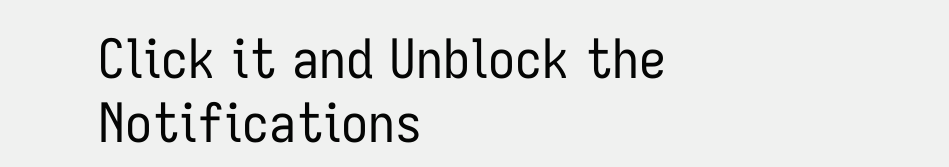Click it and Unblock the Notifications